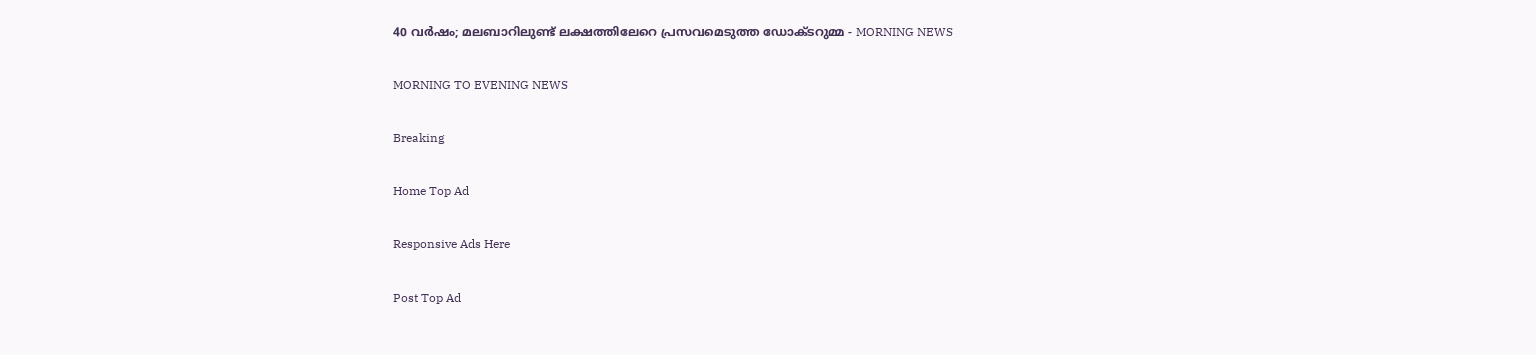40 വര്‍ഷം; മലബാറിലുണ്ട് ലക്ഷത്തിലേറെ പ്രസവമെടുത്ത ഡോക്ടറുമ്മ - MORNING NEWS

MORNING TO EVENING NEWS

Breaking

Home Top Ad

Responsive Ads Here

Post Top Ad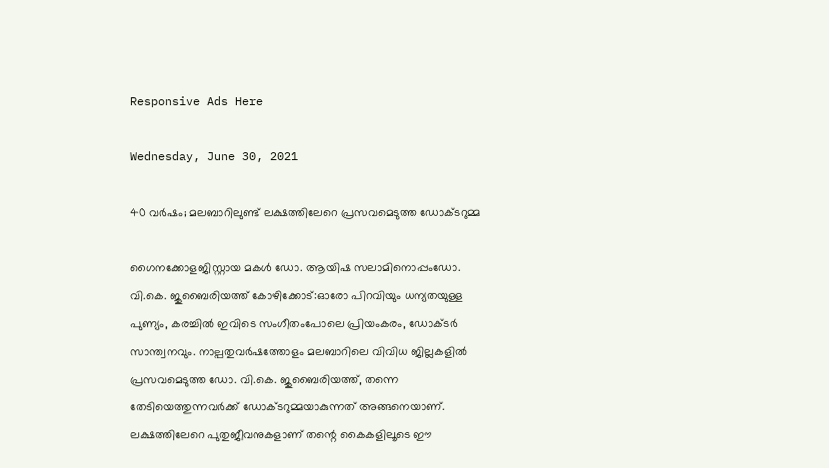Responsive Ads Here

Wednesday, June 30, 2021

40 വര്‍ഷം; മലബാറിലുണ്ട് ലക്ഷത്തിലേറെ പ്രസവമെടുത്ത ഡോക്ടറുമ്മ

ഗൈനക്കോളജിസ്റ്റായ മകൾ ഡോ. ആയിഷ സലാമിനൊപ്പംഡോ. വി.കെ. ജുബൈരിയത്ത് കോഴിക്കോട്:ഓരോ പിറവിയും ധന്യതയുള്ള പുണ്യം, കരച്ചിൽ ഇവിടെ സംഗീതംപോലെ പ്രിയംകരം, ഡോക്ടർ സാന്ത്വനവും. നാല്പതുവർഷത്തോളം മലബാറിലെ വിവിധ ജില്ലകളിൽ പ്രസവമെടുത്ത ഡോ. വി.കെ. ജുബൈരിയത്ത്, തന്നെ തേടിയെത്തുന്നവർക്ക് ഡോക്ടറുമ്മയാകുന്നത് അങ്ങനെയാണ്. ലക്ഷത്തിലേറെ പുതുജീവനുകളാണ് തന്റെ കൈകളിലൂടെ ഈ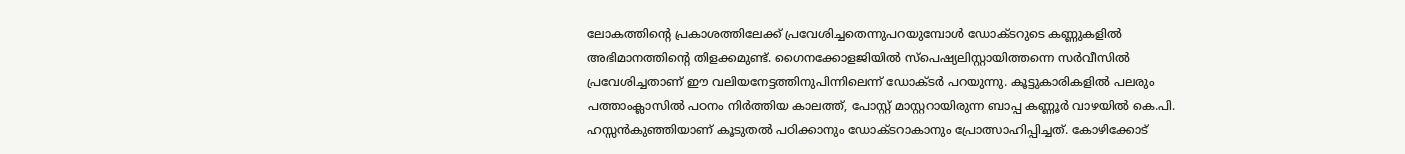ലോകത്തിന്റെ പ്രകാശത്തിലേക്ക് പ്രവേശിച്ചതെന്നുപറയുമ്പോൾ ഡോക്ടറുടെ കണ്ണുകളിൽ അഭിമാനത്തിന്റെ തിളക്കമുണ്ട്. ഗൈനക്കോളജിയിൽ സ്പെഷ്യലിസ്റ്റായിത്തന്നെ സർവീസിൽ പ്രവേശിച്ചതാണ് ഈ വലിയനേട്ടത്തിനുപിന്നിലെന്ന് ഡോക്ടർ പറയുന്നു. കൂട്ടുകാരികളിൽ പലരും പത്താംക്ലാസിൽ പഠനം നിർത്തിയ കാലത്ത്, പോസ്റ്റ് മാസ്റ്ററായിരുന്ന ബാപ്പ കണ്ണൂർ വാഴയിൽ കെ.പി. ഹസ്സൻകുഞ്ഞിയാണ് കൂടുതൽ പഠിക്കാനും ഡോക്ടറാകാനും പ്രോത്സാഹിപ്പിച്ചത്. കോഴിക്കോട്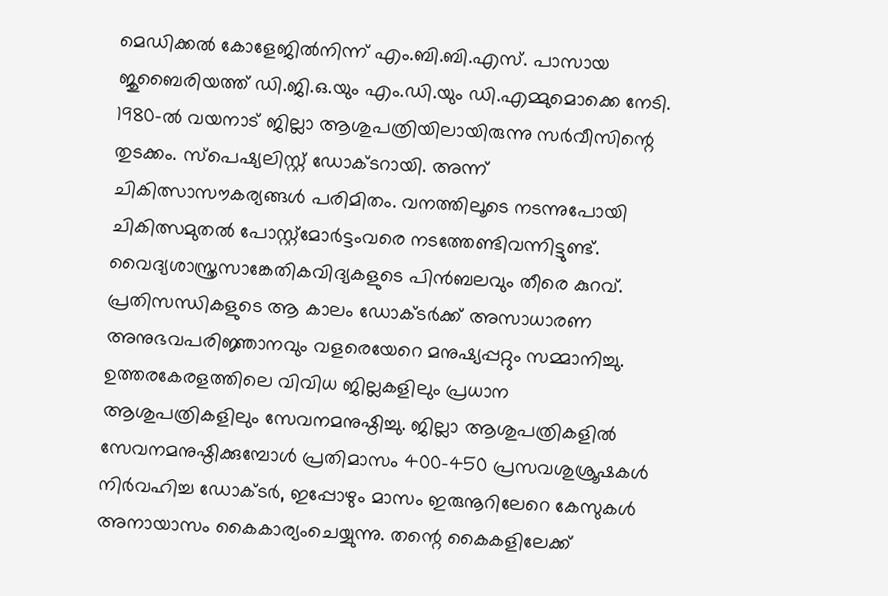മെഡിക്കൽ കോളേജിൽനിന്ന് എം.ബി.ബി.എസ്. പാസായ ജുബൈരിയത്ത് ഡി.ജി.ഒ.യും എം.ഡി.യും ഡി.എമ്മുമൊക്കെ നേടി. 1980-ൽ വയനാട് ജില്ലാ ആശുപത്രിയിലായിരുന്നു സർവീസിന്റെ തുടക്കം. സ്പെഷ്യലിസ്റ്റ് ഡോക്ടറായി. അന്ന് ചികിത്സാസൗകര്യങ്ങൾ പരിമിതം. വനത്തിലൂടെ നടന്നുപോയി ചികിത്സമുതൽ പോസ്റ്റ്മോർട്ടംവരെ നടത്തേണ്ടിവന്നിട്ടുണ്ട്. വൈദ്യശാസ്ത്രസാങ്കേതികവിദ്യകളുടെ പിൻബലവും തീരെ കുറവ്. പ്രതിസന്ധികളുടെ ആ കാലം ഡോക്ടർക്ക് അസാധാരണ അനുഭവപരിജ്ഞാനവും വളരെയേറെ മനുഷ്യപ്പറ്റും സമ്മാനിച്ചു. ഉത്തരകേരളത്തിലെ വിവിധ ജില്ലകളിലും പ്രധാന ആശുപത്രികളിലും സേവനമനുഷ്ഠിച്ചു. ജില്ലാ ആശുപത്രികളിൽ സേവനമനുഷ്ഠിക്കുമ്പോൾ പ്രതിമാസം 400-450 പ്രസവശുശ്രൂഷകൾ നിർവഹിച്ച ഡോക്ടർ, ഇപ്പോഴും മാസം ഇരുനൂറിലേറെ കേസുകൾ അനായാസം കൈകാര്യംചെയ്യുന്നു. തന്റെ കൈകളിലേക്ക്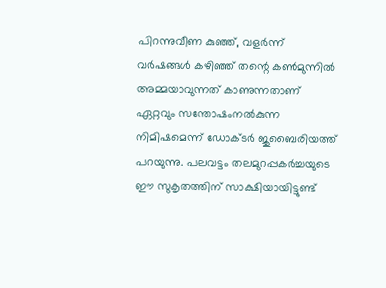പിറന്നുവീണ കുഞ്ഞ്, വളർന്ന് വർഷങ്ങൾ കഴിഞ്ഞ് തന്റെ കൺമുന്നിൽ അമ്മയാവുന്നത് കാണുന്നതാണ് ഏറ്റവും സന്തോഷംനൽകുന്ന നിമിഷമെന്ന് ഡോക്ടർ ജുബൈരിയത്ത് പറയുന്നു. പലവട്ടം തലമുറപ്പകർച്ചയുടെ ഈ സുകൃതത്തിന് സാക്ഷിയായിട്ടുണ്ട്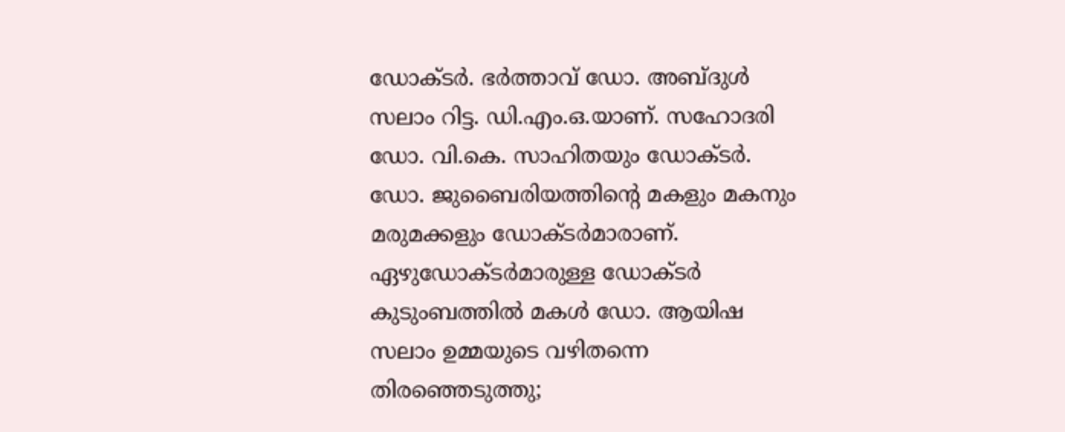ഡോക്ടർ. ഭർത്താവ് ഡോ. അബ്ദുൾ സലാം റിട്ട. ഡി.എം.ഒ.യാണ്. സഹോദരി ഡോ. വി.കെ. സാഹിതയും ഡോക്ടർ. ഡോ. ജുബൈരിയത്തിന്റെ മകളും മകനും മരുമക്കളും ഡോക്ടർമാരാണ്. ഏഴുഡോക്ടർമാരുള്ള ഡോക്ടർ കുടുംബത്തിൽ മകൾ ഡോ. ആയിഷ സലാം ഉമ്മയുടെ വഴിതന്നെ തിരഞ്ഞെടുത്തു;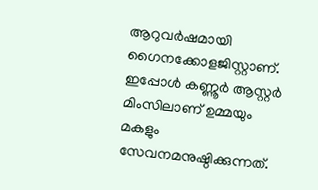ആറുവർഷമായി ഗൈനക്കോളജിസ്റ്റാണ്. ഇപ്പോൾ കണ്ണൂർ ആസ്റ്റർ മിംസിലാണ് ഉമ്മയും മകളും സേവനമനുഷ്ഠിക്കുന്നത്.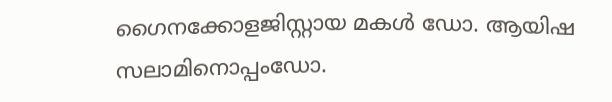ഗൈനക്കോളജിസ്റ്റായ മകൾ ഡോ. ആയിഷ സലാമിനൊപ്പംഡോ.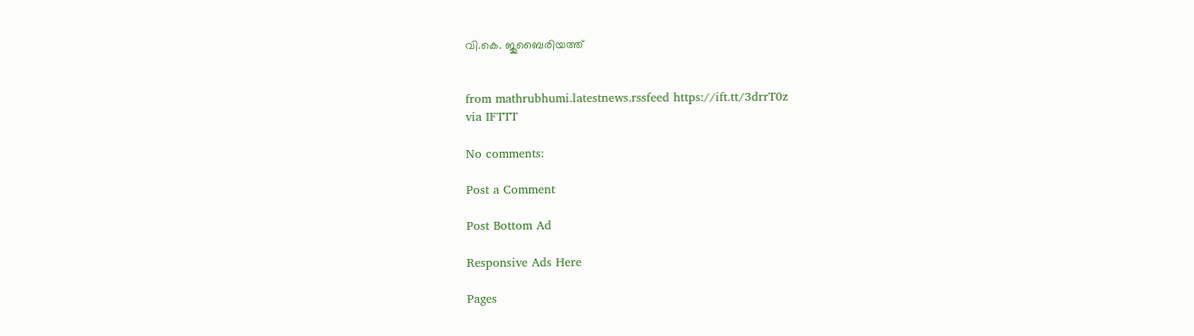വി.കെ. ജുബൈരിയത്ത്


from mathrubhumi.latestnews.rssfeed https://ift.tt/3drrT0z
via IFTTT

No comments:

Post a Comment

Post Bottom Ad

Responsive Ads Here

Pages